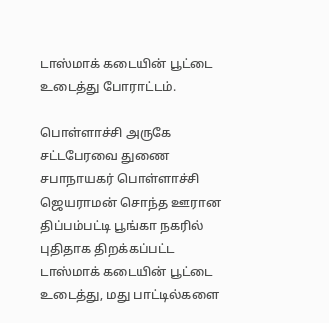டாஸ்மாக் கடையின் பூட்டை உடைத்து போராட்டம்.

பொள்ளாச்சி அருகே சட்டபேரவை துணை சபாநாயகர் பொள்ளாச்சி ஜெயராமன் சொந்த ஊரான திப்பம்பட்டி பூங்கா நகரில் புதிதாக திறக்கப்பட்ட டாஸ்மாக் கடையின் பூட்டை உடைத்து, மது பாட்டில்களை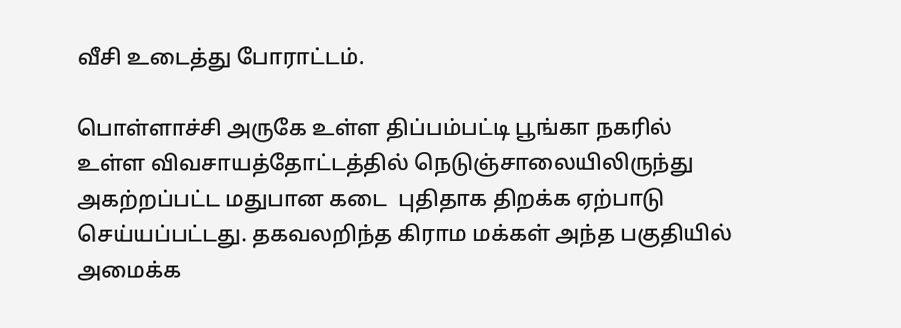வீசி உடைத்து போராட்டம்.

பொள்ளாச்சி அருகே உள்ள திப்பம்பட்டி பூங்கா நகரில் உள்ள விவசாயத்தோட்டத்தில் நெடுஞ்சாலையிலிருந்து அகற்றப்பட்ட மதுபான கடை  புதிதாக திறக்க ஏற்பாடு செய்யப்பட்டது. தகவலறிந்த கிராம மக்கள் அந்த பகுதியில் அமைக்க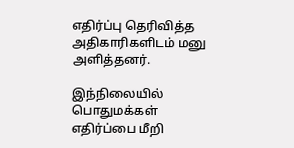எதிர்ப்பு தெரிவித்த அதிகாரிகளிடம் மனு அளித்தனர்.

இந்நிலையில் பொதுமக்கள் எதிர்ப்பை மீறி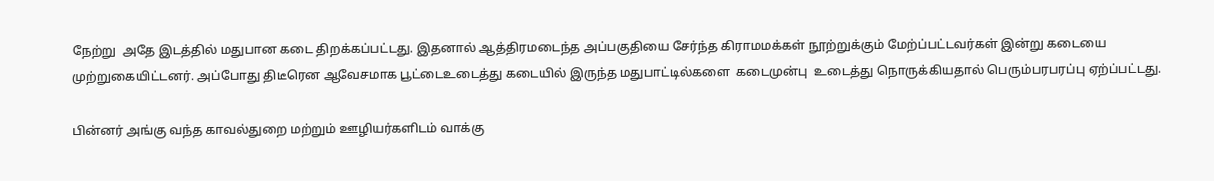நேற்று  அதே இடத்தில் மதுபான கடை திறக்கப்பட்டது. இதனால் ஆத்திரமடைந்த அப்பகுதியை சேர்ந்த கிராமமக்கள் நூற்றுக்கும் மேற்ப்பட்டவர்கள் இன்று கடையை முற்றுகையிட்டனர். அப்போது திடீரென ஆவேசமாக பூட்டைஉடைத்து கடையில் இருந்த மதுபாட்டில்களை  கடைமுன்பு  உடைத்து நொருக்கியதால் பெரும்பரபரப்பு ஏற்ப்பட்டது.

பின்னர் அங்கு வந்த காவல்துறை மற்றும் ஊழியர்களிடம் வாக்கு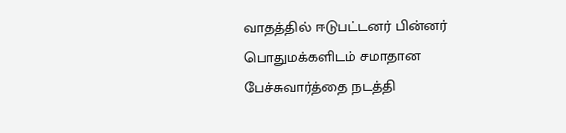வாதத்தில் ஈடுபட்டனர் பின்னர் பொதுமக்களிடம் சமாதான பேச்சுவார்த்தை நடத்தி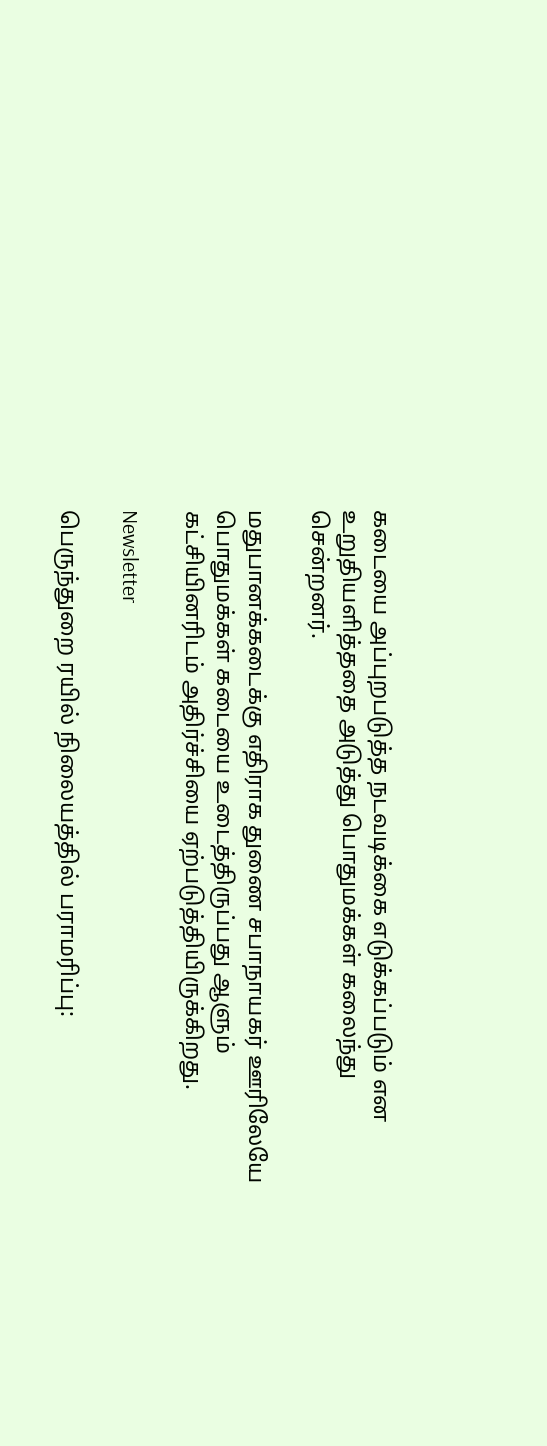கடையை அப்புறபடுத்த நடவடிக்கை எடுக்கப்படும் என உறுதியளித்ததை அடுத்து பொதுமக்கள் கலைந்து சென்றனர்.

மதுபானக்கடைக்கு எதிராக துணை சபாநாயகர் ஊரிலேயே பொதுமக்கள் கடையை உடைத்திருப்பது ஆளும் கட்சியினரிடம் அதிர்ச்சியை ஏற்படுத்தியிருக்கிறது.

Newsletter

பெருந்துறை ரயில் நிலையத்தில் பராமரிப்பு: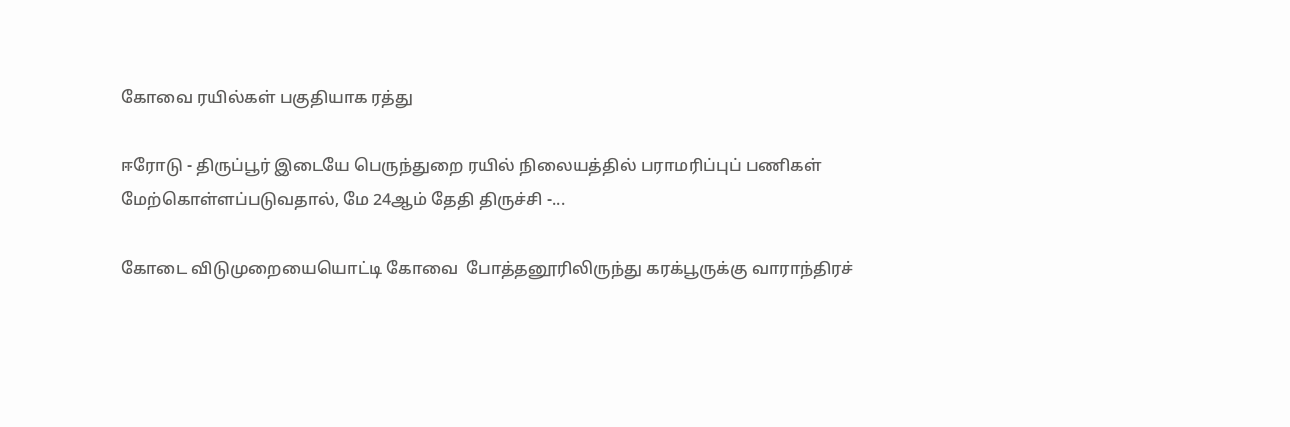கோவை ரயில்கள் பகுதியாக ரத்து

ஈரோடு - திருப்பூர் இடையே பெருந்துறை ரயில் நிலையத்தில் பராமரிப்புப் பணிகள் மேற்கொள்ளப்படுவதால், மே 24ஆம் தேதி திருச்சி -...

கோடை விடுமுறையையொட்டி கோவை  போத்தனூரிலிருந்து கரக்பூருக்கு வாராந்திரச்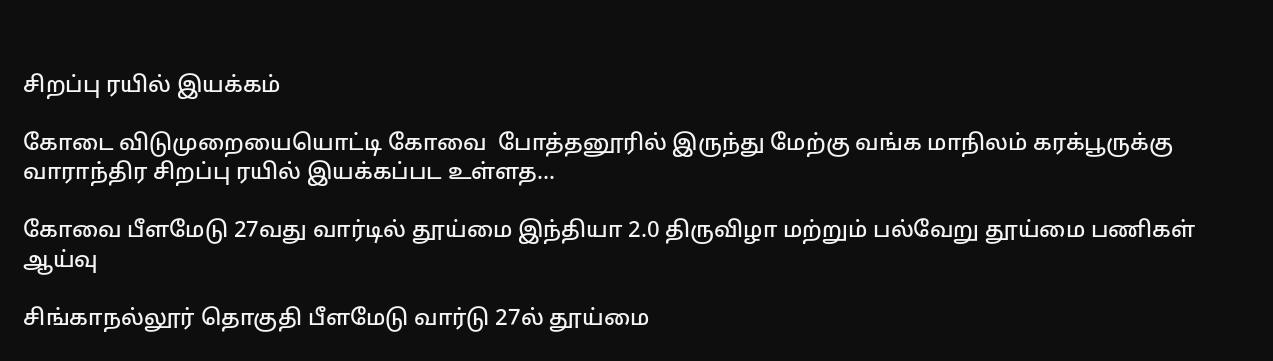சிறப்பு ரயில் இயக்கம்

கோடை விடுமுறையையொட்டி கோவை  போத்தனூரில் இருந்து மேற்கு வங்க மாநிலம் கரக்பூருக்கு வாராந்திர சிறப்பு ரயில் இயக்கப்பட உள்ளத...

கோவை பீளமேடு 27வது வார்டில் தூய்மை இந்தியா 2.0 திருவிழா மற்றும் பல்வேறு தூய்மை பணிகள் ஆய்வு

சிங்காநல்லூர் தொகுதி பீளமேடு வார்டு 27ல் தூய்மை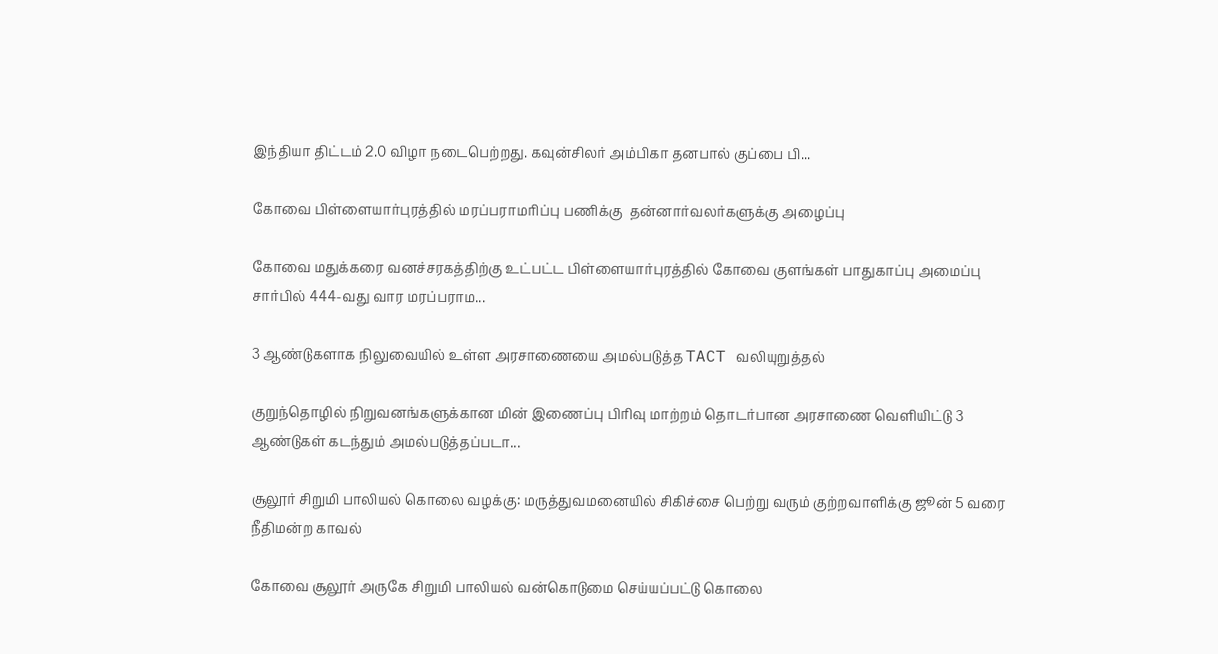இந்தியா திட்டம் 2.0 விழா நடைபெற்றது. கவுன்சிலர் அம்பிகா தனபால் குப்பை பி...

கோவை பிள்ளையார்புரத்தில் மரப்பராமரிப்பு பணிக்கு  தன்னார்வலர்களுக்கு அழைப்பு

கோவை மதுக்கரை வனச்சரகத்திற்கு உட்பட்ட பிள்ளையார்புரத்தில் கோவை குளங்கள் பாதுகாப்பு அமைப்பு சார்பில் 444-வது வார மரப்பராம...

3 ஆண்டுகளாக நிலுவையில் உள்ள அரசாணையை அமல்படுத்த TACT வலியுறுத்தல்

குறுந்தொழில் நிறுவனங்களுக்கான மின் இணைப்பு பிரிவு மாற்றம் தொடர்பான அரசாணை வெளியிட்டு 3 ஆண்டுகள் கடந்தும் அமல்படுத்தப்படா...

சூலூர் சிறுமி பாலியல் கொலை வழக்கு: மருத்துவமனையில் சிகிச்சை பெற்று வரும் குற்றவாளிக்கு ஜூன் 5 வரை நீதிமன்ற காவல்

கோவை சூலூர் அருகே சிறுமி பாலியல் வன்கொடுமை செய்யப்பட்டு கொலை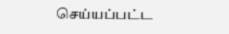செய்யப்பட்ட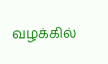வழக்கில்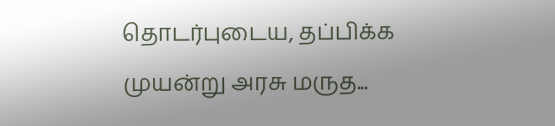தொடர்புடைய, தப்பிக்க முயன்று அரசு மருத...